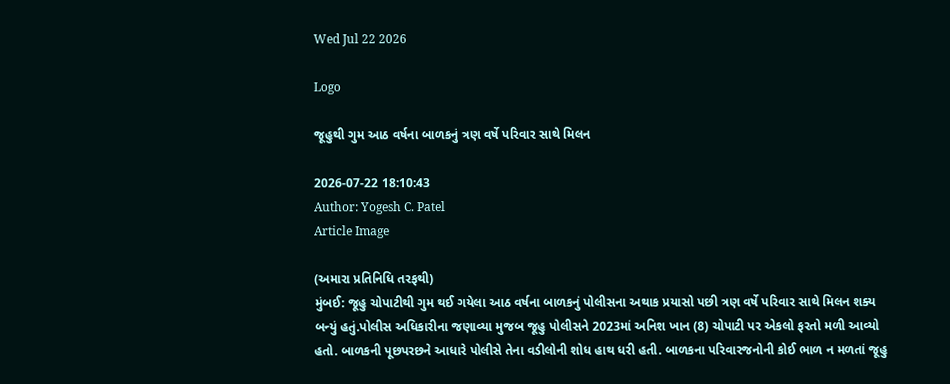Wed Jul 22 2026

Logo

જૂહુથી ગુમ આઠ વર્ષના બાળકનું ત્રણ વર્ષે પરિવાર સાથે મિલન

2026-07-22 18:10:43
Author: Yogesh C. Patel
Article Image

(અમારા પ્રતિનિધિ તરફથી)
મુંબઈ: જૂહુ ચોપાટીથી ગુમ થઈ ગયેલા આઠ વર્ષના બાળકનું પોલીસના અથાક પ્રયાસો પછી ત્રણ વર્ષે પરિવાર સાથે મિલન શક્ય બન્યું હતું.પોલીસ અધિકારીના જણાવ્યા મુજબ જૂહુ પોલીસને 2023માં અનિશ ખાન (8) ચોપાટી પર એકલો ફરતો મળી આવ્યો હતો. બાળકની પૂછપરછને આધારે પોલીસે તેના વડીલોની શોધ હાથ ધરી હતી. બાળકના પરિવારજનોની કોઈ ભાળ ન મળતાં જૂહુ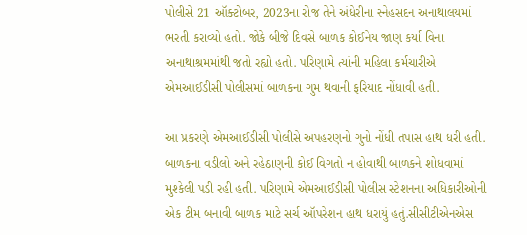પોલીસે 21 ઑક્ટોબર, 2023ના રોજ તેને અંધેરીના સ્નેહસદન અનાથાલયમાં ભરતી કરાવ્યો હતો. જોકે બીજે દિવસે બાળક કોઈનેય જાણ કર્યા વિના અનાથાશ્રમમાંથી જતો રહ્યો હતો. પરિણામે ત્યાંની મહિલા કર્મચારીએ એમઆઈડીસી પોલીસમાં બાળકના ગુમ થવાની ફરિયાદ નોંધાવી હતી.

આ પ્રકરણે એમઆઈડીસી પોલીસે અપહરણનો ગુનો નોંધી તપાસ હાથ ધરી હતી. બાળકના વડીલો અને રહેઠાણની કોઈ વિગતો ન હોવાથી બાળકને શોધવામાં મુશ્કેલી પડી રહી હતી. પરિણામે એમઆઈડીસી પોલીસ સ્ટેશનના અધિકારીઓની એક ટીમ બનાવી બાળક માટે સર્ચ ઑપરેશન હાથ ધરાયું હતું.સીસીટીએનએસ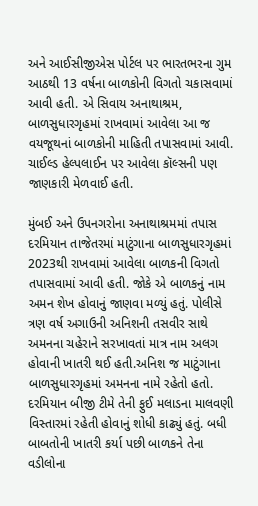અને આઈસીજીએસ પોર્ટલ પર ભારતભરના ગુમ આઠથી 13 વર્ષના બાળકોની વિગતો ચકાસવામાં આવી હતી. એ સિવાય અનાથાશ્રમ, બાળસુધારગૃહમાં રાખવામાં આવેલા આ જ વયજૂથનાં બાળકોની માહિતી તપાસવામાં આવી. ચાઈલ્ડ હેલ્પલાઈન પર આવેલા કૉલ્સની પણ જાણકારી મેળવાઈ હતી.

મુંબઈ અને ઉપનગરોના અનાથાશ્રમમાં તપાસ દરમિયાન તાજેતરમાં માટુંગાના બાળસુધારગૃહમાં 2023થી રાખવામાં આવેલા બાળકની વિગતો તપાસવામાં આવી હતી. જોકે એ બાળકનું નામ અમન શેખ હોવાનું જાણવા મળ્યું હતું. પોલીસે ત્રણ વર્ષ અગાઉની અનિશની તસવીર સાથે અમનના ચહેરાને સરખાવતાં માત્ર નામ અલગ હોવાની ખાતરી થઈ હતી.અનિશ જ માટુંગાના બાળસુધારગૃહમાં અમનના નામે રહેતો હતો. દરમિયાન બીજી ટીમે તેની ફુઈ મલાડના માલવણી વિસ્તારમાં રહેતી હોવાનું શોધી કાઢ્યું હતું. બધી બાબતોની ખાતરી કર્યા પછી બાળકને તેના વડીલોના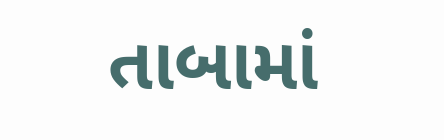તાબામાં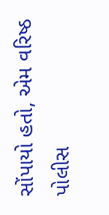સોંપાયો હતો, એમ વરિષ્ઠ પોલીસ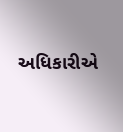અધિકારીએ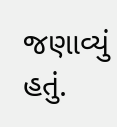જણાવ્યું હતું.